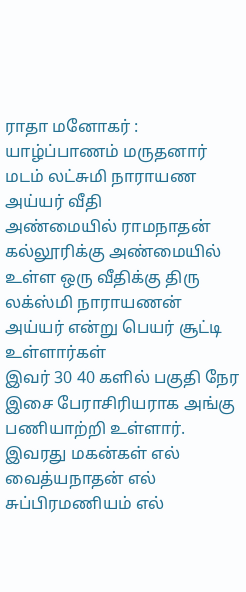ராதா மனோகர் : யாழ்ப்பாணம் மருதனார் மடம் லட்சுமி நாராயண அய்யர் வீதி
அண்மையில் ராமநாதன் கல்லூரிக்கு அண்மையில் உள்ள ஒரு வீதிக்கு திரு லக்ஸ்மி நாராயணன் அய்யர் என்று பெயர் சூட்டி உள்ளார்கள்
இவர் 30 40 களில் பகுதி நேர இசை பேராசிரியராக அங்கு பணியாற்றி உள்ளார்.
இவரது மகன்கள் எல் வைத்யநாதன் எல் சுப்பிரமணியம் எல்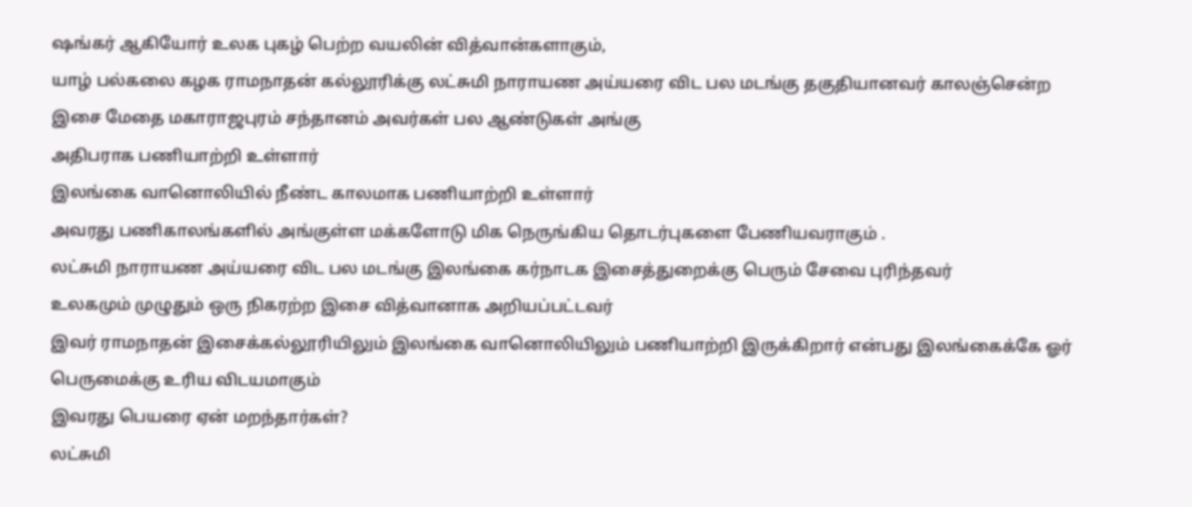ஷங்கர் ஆகியோர் உலக புகழ் பெற்ற வயலின் வித்வான்களாகும்,
யாழ் பல்கலை கழக ராமநாதன் கல்லூரிக்கு லட்சுமி நாராயண அய்யரை விட பல மடங்கு தகுதியானவர் காலஞ்சென்ற இசை மேதை மகாராஜபுரம் சந்தானம் அவர்கள் பல ஆண்டுகள் அங்கு
அதிபராக பணியாற்றி உள்ளார்
இலங்கை வானொலியில் நீண்ட காலமாக பணியாற்றி உள்ளார்
அவரது பணிகாலங்களில் அங்குள்ள மக்களோடு மிக நெருங்கிய தொடர்புகளை பேணியவராகும் .
லட்சுமி நாராயண அய்யரை விட பல மடங்கு இலங்கை கர்நாடக இசைத்துறைக்கு பெரும் சேவை புரிந்தவர்
உலகமும் முழுதும் ஒரு நிகரற்ற இசை வித்வானாக அறியப்பட்டவர்
இவர் ராமநாதன் இசைக்கல்லூரியிலும் இலங்கை வானொலியிலும் பணியாற்றி இருக்கிறார் என்பது இலங்கைக்கே ஓர் பெருமைக்கு உரிய விடயமாகும்
இவரது பெயரை ஏன் மறந்தார்கள்?
லட்சுமி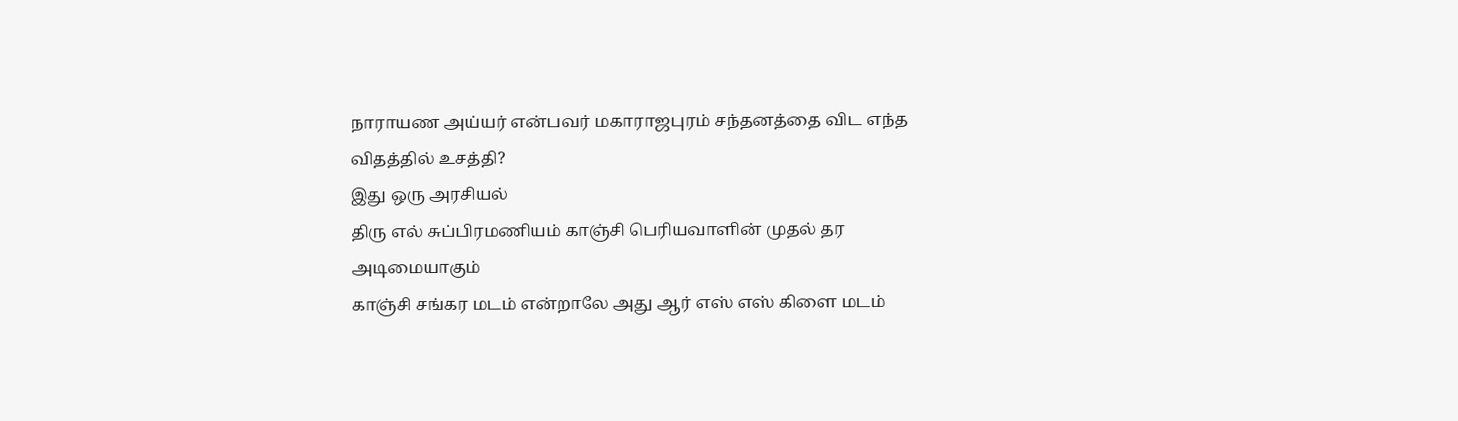நாராயண அய்யர் என்பவர் மகாராஜபுரம் சந்தனத்தை விட எந்த விதத்தில் உசத்தி?
இது ஒரு அரசியல்
திரு எல் சுப்பிரமணியம் காஞ்சி பெரியவாளின் முதல் தர அடிமையாகும்
காஞ்சி சங்கர மடம் என்றாலே அது ஆர் எஸ் எஸ் கிளை மடம்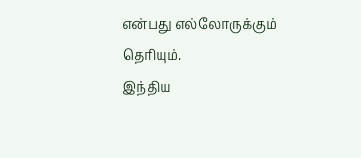என்பது எல்லோருக்கும் தெரியும்.
இந்திய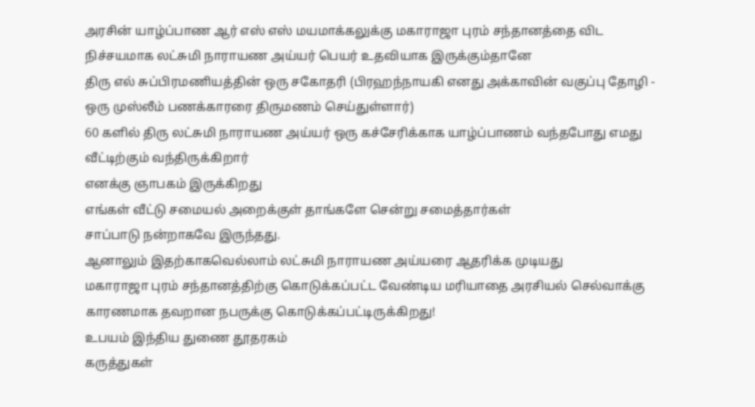அரசின் யாழ்ப்பாண ஆர் எஸ் எஸ் மயமாக்கலுக்கு மகாராஜா புரம் சந்தானத்தை விட நிச்சயமாக லட்சுமி நாராயண அய்யர் பெயர் உதவியாக இருக்கும்தானே
திரு எல் சுப்பிரமணியத்தின் ஒரு சகோதரி (பிரஹந்நாயகி எனது அக்காவின் வகுப்பு தோழி - ஒரு முஸ்லீம் பணக்காரரை திருமணம் செய்துள்ளார்)
60 களில் திரு லட்சுமி நாராயண அய்யர் ஒரு கச்சேரிக்காக யாழ்ப்பாணம் வந்தபோது எமது வீட்டிற்கும் வந்திருக்கிறார்
எனக்கு ஞாபகம் இருக்கிறது
எங்கள் வீட்டு சமையல் அறைக்குள் தாங்களே சென்று சமைத்தார்கள்
சாப்பாடு நன்றாகவே இருந்தது.
ஆனாலும் இதற்காகவெல்லாம் லட்சுமி நாராயண அய்யரை ஆதரிக்க முடியது
மகாராஜா புரம் சந்தானத்திற்கு கொடுக்கப்பட்ட வேண்டிய மரியாதை அரசியல் செல்வாக்கு காரணமாக தவறான நபருக்கு கொடுக்கப்பட்டிருக்கிறது!
உபயம் இந்திய துணை தூதரகம்
கருத்துகள்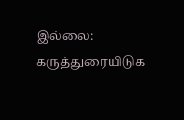இல்லை:
கருத்துரையிடுக